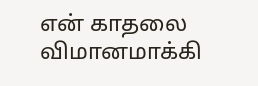என் காதலை விமானமாக்கி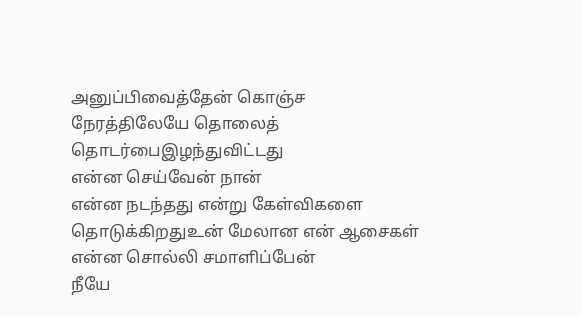அனுப்பிவைத்தேன் கொஞ்ச
நேரத்திலேயே தொலைத்
தொடர்பைஇழந்துவிட்டது
என்ன செய்வேன் நான்
என்ன நடந்தது என்று கேள்விகளை
தொடுக்கிறதுஉன் மேலான என் ஆசைகள்
என்ன சொல்லி சமாளிப்பேன்
நீயே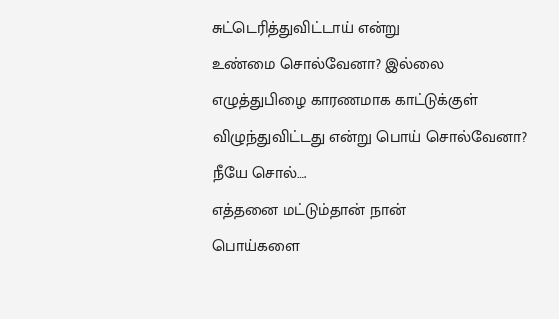சுட்டெரித்துவிட்டாய் என்று
உண்மை சொல்வேனா? இல்லை
எழுத்துபிழை காரணமாக காட்டுக்குள்
விழுந்துவிட்டது என்று பொய் சொல்வேனா?
நீயே சொல்….
எத்தனை மட்டும்தான் நான்
பொய்களை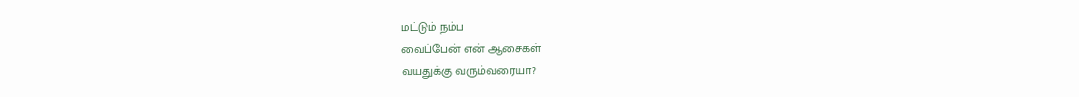மட்டும் நம்ப
வைப்பேன் என் ஆசைகள்
வயதுக்கு வரும்வரையா?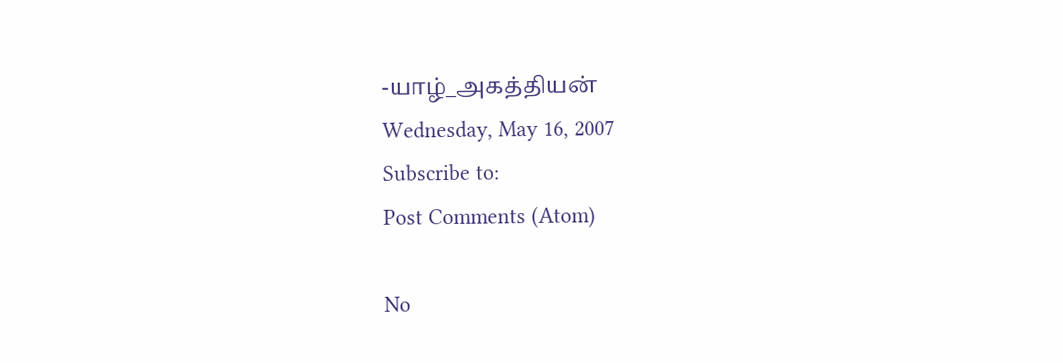-யாழ்_அகத்தியன்
Wednesday, May 16, 2007
Subscribe to:
Post Comments (Atom)

No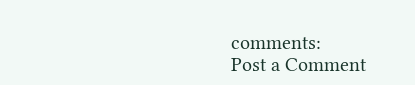comments:
Post a Comment